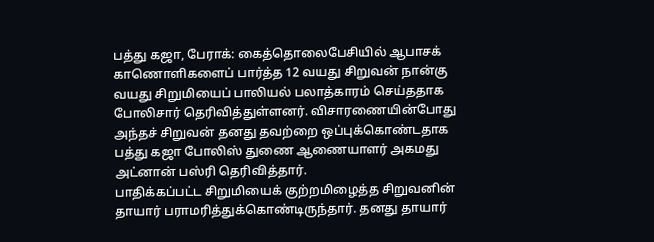பத்து கஜா, பேராக்: கைத்தொலைபேசியில் ஆபாசக் காணொளிகளைப் பார்த்த 12 வயது சிறுவன் நான்கு வயது சிறுமியைப் பாலியல் பலாத்காரம் செய்ததாக போலிசார் தெரிவித்துள்ளனர். விசாரணையின்போது அந்தச் சிறுவன் தனது தவற்றை ஒப்புக்கொண்டதாக பத்து கஜா போலிஸ் துணை ஆணையாளர் அகமது அட்னான் பஸ்ரி தெரிவித்தார்.
பாதிக்கப்பட்ட சிறுமியைக் குற்றமிழைத்த சிறுவனின் தாயார் பராமரித்துக்கொண்டிருந்தார். தனது தாயார்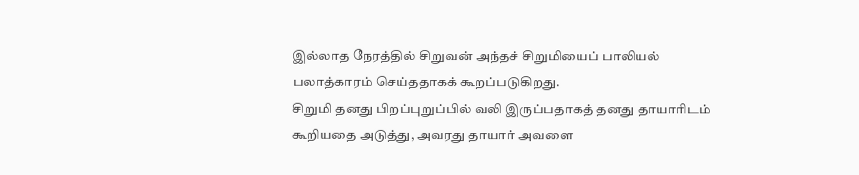இல்லாத நேரத்தில் சிறுவன் அந்தச் சிறுமியைப் பாலியல் பலாத்காரம் செய்ததாகக் கூறப்படுகிறது.
சிறுமி தனது பிறப்புறுப்பில் வலி இருப்பதாகத் தனது தாயாரிடம் கூறியதை அடுத்து, அவரது தாயார் அவளை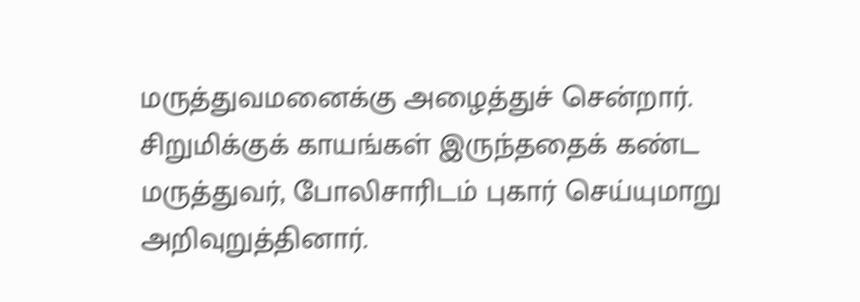மருத்துவமனைக்கு அழைத்துச் சென்றார். சிறுமிக்குக் காயங்கள் இருந்ததைக் கண்ட மருத்துவர், போலிசாரிடம் புகார் செய்யுமாறு அறிவுறுத்தினார்.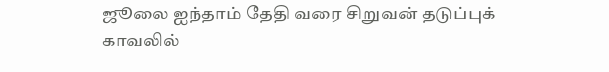ஜூலை ஐந்தாம் தேதி வரை சிறுவன் தடுப்புக் காவலில்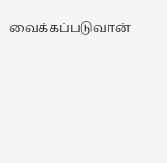வைக்கப்படுவான்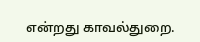என்றது காவல்துறை.